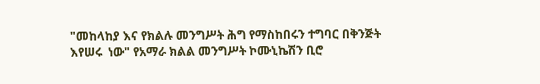"መከላከያ እና የክልሉ መንግሥት ሕግ የማስከበሩን ተግባር በቅንጅት እየሠሩ  ነው" የአማራ ክልል መንግሥት ኮሙኒኬሽን ቢሮ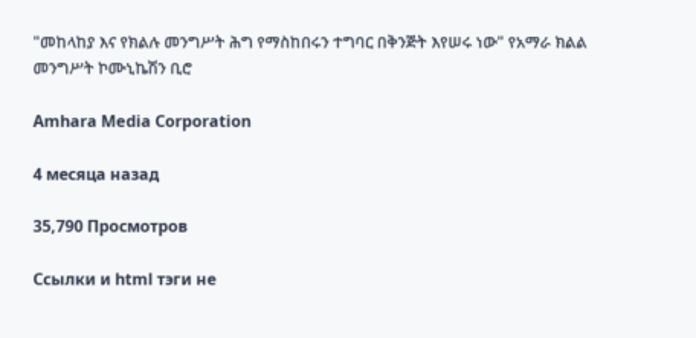"መከላከያ እና የክልሉ መንግሥት ሕግ የማስከበሩን ተግባር በቅንጅት እየሠሩ ነው" የአማራ ክልል መንግሥት ኮሙኒኬሽን ቢሮ

Amhara Media Corporation

4 месяца назад

35,790 Просмотров

Ссылки и html тэги не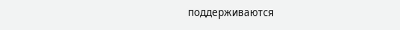поддерживаются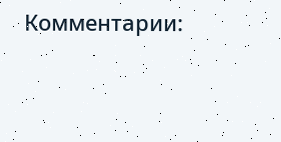Комментарии: